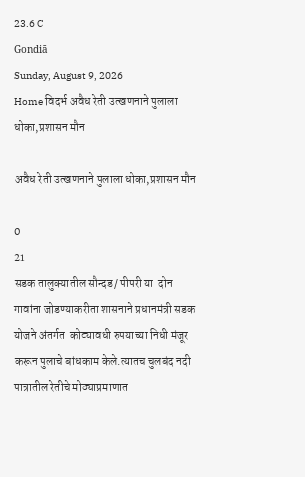23.6 C
Gondiā
Sunday, August 9, 2026
Home विदर्भ अवैध रेती उत्खणनाने पुलाला धोका,प्रशासन मौन

अवैध रेती उत्खणनाने पुलाला धोका,प्रशासन मौन

0
21
सडक तालुक्यातील सौन्दड/ पीपरी या  दोन गावांना जोडण्याकरीता शासनाने प्रधानमंत्री सडक योजने अंतर्गत  कोट्यावधी रुपयाच्या निधी मंजूर करून पुलाचे बांधकाम केले.त्यातच चुलबंद नदी पात्रातील रेतीचे मोठ्याप्रमाणात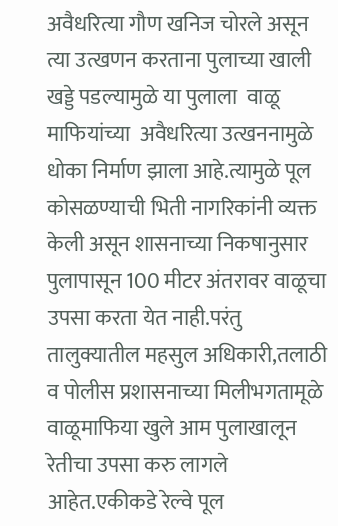अवैधरित्या गौण खनिज चोरले असून त्या उत्खणन करताना पुलाच्या खाली खड्डे पडल्यामुळे या पुलाला  वाळू माफियांच्या  अवैधरित्या उत्खननामुळे  धोका निर्माण झाला आहे.त्यामुळे पूल कोसळण्याची भिती नागरिकांनी व्यक्त केली असून शासनाच्या निकषानुसार पुलापासून 100 मीटर अंतरावर वाळूचा उपसा करता येत नाही.परंतु तालुक्यातील महसुल अधिकारी,तलाठी व पोलीस प्रशासनाच्या मिलीभगतामूळे वाळूमाफिया खुले आम पुलाखालून रेतीचा उपसा करु लागले आहेत.एकीकडे रेल्वे पूल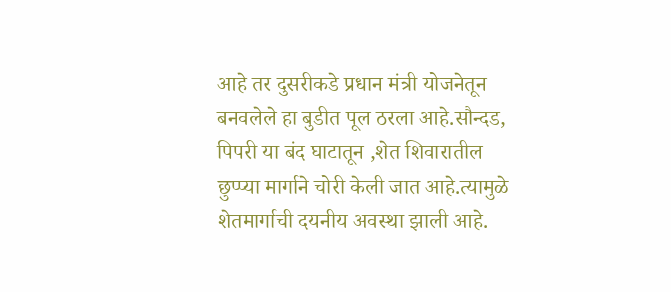आहे तर दुसरीकडे प्रधान मंत्री योजनेतून बनवलेले हा बुडीत पूल ठरला आहे.सौन्दड, पिपरी या बंद घाटातून ,शेत शिवारातील  छुप्प्या मार्गाने चोरी केली जात आहे.त्यामुळे शेतमार्गाची दयनीय अवस्था झाली आहे.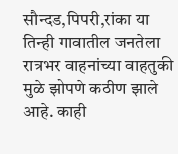सौन्दड,पिपरी,रांका या तिन्ही गावातील जनतेला रात्रभर वाहनांच्या वाहतुकी मुळे झोपणे कठीण झाले आहे. काही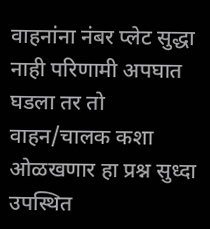वाहनांना नंबर प्लेट सुद्धा नाही परिणामी अपघात घडला तर तो वाहन/चालक कशा ओळखणार हा प्रश्न सुध्दा उपस्थित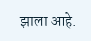झाला आहे.